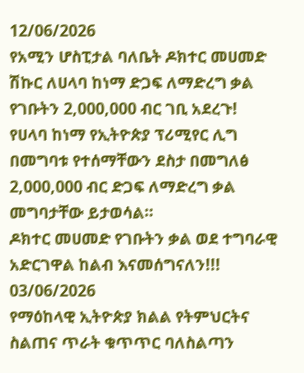12/06/2026
የአሚን ሆስፒታል ባለቤት ዶክተር መሀመድ ሽኩር ለሀላባ ከነማ ድጋፍ ለማድረግ ቃል የገቡትን 2,000,000 ብር ገቢ አደረጉ!
የሀላባ ከነማ የኢትዮጵያ ፕሪሚየር ሊግ በመግባቱ የተሰማቸውን ደስታ በመግለፅ 2,000,000 ብር ድጋፍ ለማድረግ ቃል መግባታቸው ይታወሳል።
ዶክተር መሀመድ የገቡትን ቃል ወደ ተግባራዊ አድርገዋል ከልብ እናመሰግናለን!!!
03/06/2026
የማዕከላዊ ኢትዮጵያ ክልል የትምህርትና ስልጠና ጥራት ቁጥጥር ባለስልጣን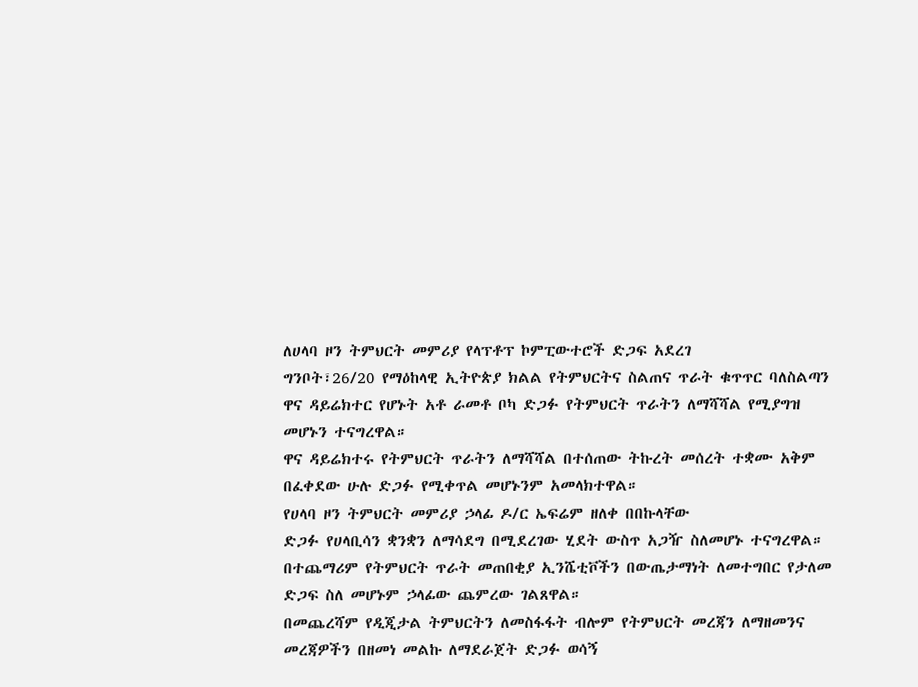ለሀላባ ዞን ትምህርት መምሪያ የላፕቶፕ ኮምፒውተሮች ድጋፍ አደረገ
ግንቦት፣26/20 የማዕከላዊ ኢትዮጵያ ክልል የትምህርትና ስልጠና ጥራት ቁጥጥር ባለስልጣን ዋና ዳይሬክተር የሆኑት አቶ ራመቶ ቦካ ድጋፉ የትምህርት ጥራትን ለማሻሻል የሚያግዝ መሆኑን ተናግረዋል።
ዋና ዳይሬክተሩ የትምህርት ጥራትን ለማሻሻል በተሰጠው ትኩረት መሰረት ተቋሙ አቅም በፈቀደው ሁሉ ድጋፉ የሚቀጥል መሆኑንም አመላክተዋል።
የሀላባ ዞን ትምህርት መምሪያ ኃላፊ ዶ/ር ኤፍሬም ዘለቀ በበኩላቸው
ድጋፉ የሀላቢሳን ቋንቋን ለማሳደግ በሚደረገው ሂደት ውስጥ አጋዥ ስለመሆኑ ተናግረዋል።
በተጨማሪም የትምህርት ጥራት መጠበቂያ ኢንሼቲቮችን በውጤታማነት ለመተግበር የታለመ ድጋፍ ስለ መሆኑም ኃላፊው ጨምረው ገልጸዋል።
በመጨረሻም የዲጂታል ትምህርትን ለመስፋፋት ብሎም የትምህርት መረጃን ለማዘመንና መረጃዎችን በዘመነ መልኩ ለማደራጀት ድጋፉ ወሳኝ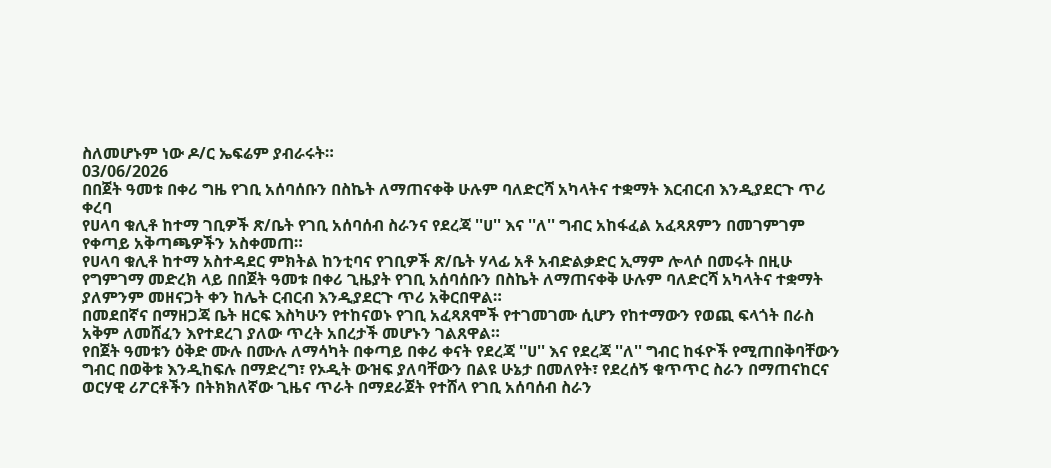ስለመሆኑም ነው ዶ/ር ኤፍሬም ያብራሩት።
03/06/2026
በበጀት ዓመቱ በቀሪ ግዜ የገቢ አሰባሰቡን በስኬት ለማጠናቀቅ ሁሉም ባለድርሻ አካላትና ተቋማት እርብርብ እንዲያደርጉ ጥሪ ቀረባ
የሀላባ ቁሊቶ ከተማ ገቢዎች ጽ/ቤት የገቢ አሰባሰብ ስራንና የደረጃ ''ሀ'' እና ''ለ'' ግብር አከፋፈል አፈጻጸምን በመገምገም የቀጣይ አቅጣጫዎችን አስቀመጠ።
የሀላባ ቁሊቶ ከተማ አስተዳደር ምክትል ከንቲባና የገቢዎች ጽ/ቤት ሃላፊ አቶ አብድልቃድር ኢማም ሎላሶ በመሩት በዚሁ የግምገማ መድረክ ላይ በበጀት ዓመቱ በቀሪ ጊዜያት የገቢ አሰባሰቡን በስኬት ለማጠናቀቅ ሁሉም ባለድርሻ አካላትና ተቋማት ያለምንም መዘናጋት ቀን ከሌት ርብርብ እንዲያደርጉ ጥሪ አቅርበዋል።
በመደበኛና በማዘጋጃ ቤት ዘርፍ እስካሁን የተከናወኑ የገቢ አፈጻጸሞች የተገመገሙ ሲሆን የከተማውን የወጪ ፍላጎት በራስ አቅም ለመሸፈን እየተደረገ ያለው ጥረት አበረታች መሆኑን ገልጸዋል።
የበጀት ዓመቱን ዕቅድ ሙሉ በሙሉ ለማሳካት በቀጣይ በቀሪ ቀናት የደረጃ ''ሀ'' እና የደረጃ ''ለ'' ግብር ከፋዮች የሚጠበቅባቸውን ግብር በወቅቱ እንዲከፍሉ በማድረግ፣ የኦዲት ውዝፍ ያለባቸውን በልዩ ሁኔታ በመለየት፣ የደረሰኝ ቁጥጥር ስራን በማጠናከርና ወርሃዊ ሪፖርቶችን በትክክለኛው ጊዜና ጥራት በማደራጀት የተሸላ የገቢ አሰባሰብ ስራን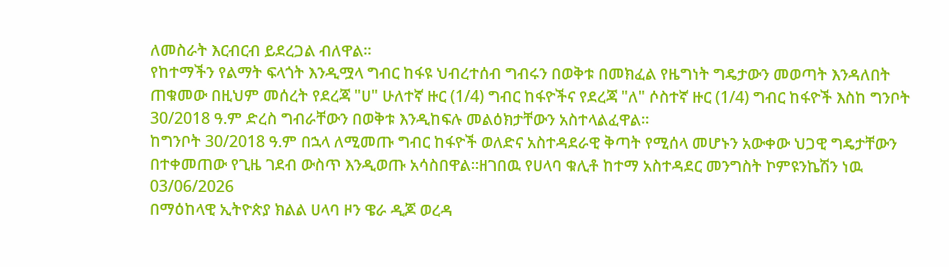ለመስራት እርብርብ ይደረጋል ብለዋል።
የከተማችን የልማት ፍላጎት እንዲሟላ ግብር ከፋዩ ህብረተሰብ ግብሩን በወቅቱ በመክፈል የዜግነት ግዴታውን መወጣት እንዳለበት ጠቁመው በዚህም መሰረት የደረጃ "ሀ" ሁለተኛ ዙር (1/4) ግብር ከፋዮችና የደረጃ "ለ" ሶስተኛ ዙር (1/4) ግብር ከፋዮች እስከ ግንቦት 30/2018 ዓ.ም ድረስ ግብራቸውን በወቅቱ እንዲከፍሉ መልዕክታቸውን አስተላልፈዋል።
ከግንቦት 30/2018 ዓ.ም በኋላ ለሚመጡ ግብር ከፋዮች ወለድና አስተዳደራዊ ቅጣት የሚሰላ መሆኑን አውቀው ህጋዊ ግዴታቸውን በተቀመጠው የጊዜ ገደብ ውስጥ እንዲወጡ አሳስበዋል።ዘገበዉ የሀላባ ቁሊቶ ከተማ አስተዳደር መንግስት ኮምዩንኬሽን ነዉ
03/06/2026
በማዕከላዊ ኢትዮጵያ ክልል ሀላባ ዞን ዌራ ዲጆ ወረዳ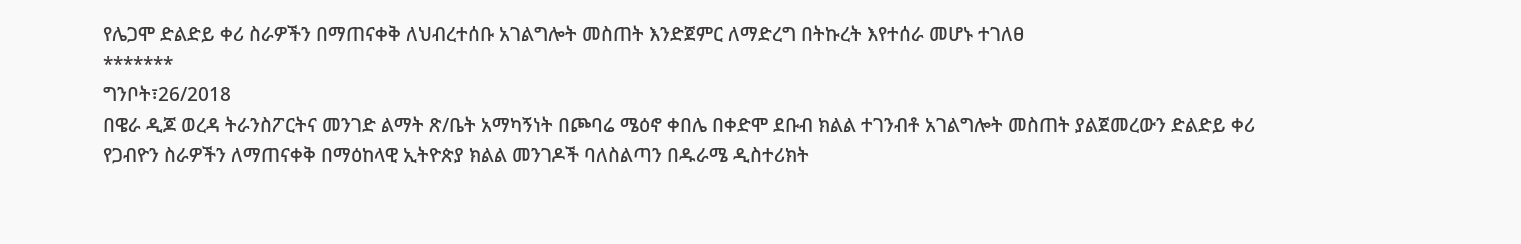የሌጋሞ ድልድይ ቀሪ ስራዎችን በማጠናቀቅ ለህብረተሰቡ አገልግሎት መስጠት እንድጀምር ለማድረግ በትኩረት እየተሰራ መሆኑ ተገለፀ
*******
ግንቦት፣26/2018
በዌራ ዲጆ ወረዳ ትራንስፖርትና መንገድ ልማት ጽ/ቤት አማካኝነት በጮባሬ ሜዕኖ ቀበሌ በቀድሞ ደቡብ ክልል ተገንብቶ አገልግሎት መስጠት ያልጀመረውን ድልድይ ቀሪ የጋብዮን ስራዎችን ለማጠናቀቅ በማዕከላዊ ኢትዮጵያ ክልል መንገዶች ባለስልጣን በዱራሜ ዲስተሪክት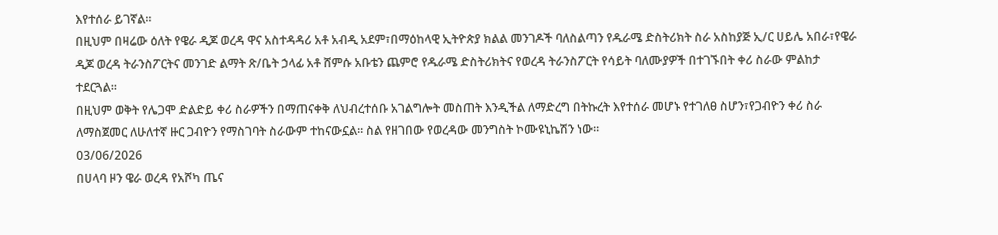እየተሰራ ይገኛል።
በዚህም በዛሬው ዕለት የዌራ ዲጆ ወረዳ ዋና አስተዳዳሪ አቶ አብዲ አደም፣በማዕከላዊ ኢትዮጵያ ክልል መንገዶች ባለስልጣን የዱራሜ ድስትሪክት ስራ አስከያጅ ኢ/ር ሀይሌ አበራ፣የዌራ ዲጆ ወረዳ ትራንስፖርትና መንገድ ልማት ጽ/ቤት ኃላፊ አቶ ሸምሱ አቡቴን ጨምሮ የዱራሜ ድስትሪክትና የወረዳ ትራንስፖርት የሳይት ባለሙያዎች በተገኙበት ቀሪ ስራው ምልከታ ተደርጓል።
በዚህም ወቅት የሌጋሞ ድልድይ ቀሪ ስራዎችን በማጠናቀቅ ለህብረተሰቡ አገልግሎት መስጠት እንዲችል ለማድረግ በትኩረት እየተሰራ መሆኑ የተገለፀ ስሆን፣የጋብዮን ቀሪ ስራ ለማስጀመር ለሁለተኛ ዙር ጋብዮን የማስገባት ስራውም ተከናውኗል። ስል የዘገበው የወረዳው መንግስት ኮሙዩኒኬሽን ነው።
03/06/2026
በሀላባ ዞን ዌራ ወረዳ የአሾካ ጤና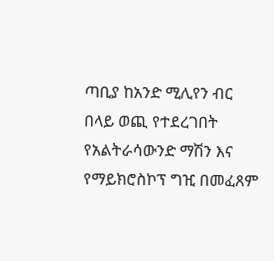ጣቢያ ከአንድ ሚሊየን ብር በላይ ወጪ የተደረገበት የአልትራሳውንድ ማሽን እና የማይክሮስኮፕ ግዢ በመፈጸም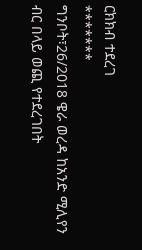ርክክብ ተደረገ
*******
ግንቦት፣26/2018 ዌራ ወረዳ ከአንድ ሚሊየን ብር በላይ ወጪ የተደረገበት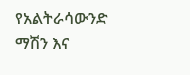የአልትራሳውንድ ማሽን እና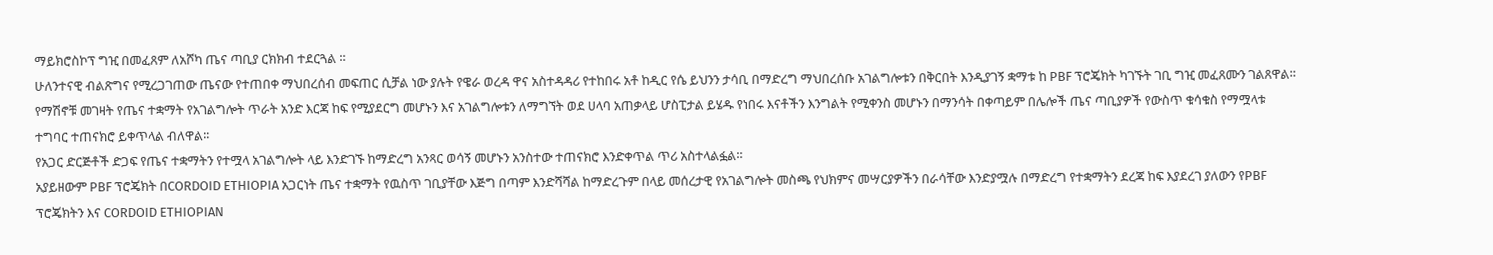ማይክሮስኮፕ ግዢ በመፈጸም ለአሾካ ጤና ጣቢያ ርክክብ ተደርጓል ።
ሁለንተናዊ ብልጽግና የሚረጋገጠው ጤናው የተጠበቀ ማህበረሰብ መፍጠር ሲቻል ነው ያሉት የዌራ ወረዳ ዋና አስተዳዳሪ የተከበሩ አቶ ከዲር የሴ ይህንን ታሳቢ በማድረግ ማህበረሰቡ አገልግሎቱን በቅርበት እንዲያገኝ ቋማቱ ከ PBF ፕሮጄክት ካገኙት ገቢ ግዢ መፈጸሙን ገልጸዋል።
የማሽኖቹ መገዛት የጤና ተቋማት የአገልግሎት ጥራት አንድ እርጃ ከፍ የሚያደርግ መሆኑን እና አገልግሎቱን ለማግኘት ወደ ሀላባ አጠቃላይ ሆስፒታል ይሄዱ የነበሩ እናቶችን እንግልት የሚቀንስ መሆኑን በማንሳት በቀጣይም በሌሎች ጤና ጣቢያዎች የውስጥ ቁሳቁስ የማሟላቱ ተግባር ተጠናክሮ ይቀጥላል ብለዋል፡፡
የአጋር ድርጅቶች ድጋፍ የጤና ተቋማትን የተሟላ አገልግሎት ላይ እንድገኙ ከማድረግ አንጻር ወሳኝ መሆኑን አንስተው ተጠናክሮ እንድቀጥል ጥሪ አስተላልፏል።
አያይዘውም PBF ፕሮጄክት በCORDOID ETHIOPIA አጋርነት ጤና ተቋማት የዉስጥ ገቢያቸው እጅግ በጣም እንድሻሻል ከማድረጉም በላይ መሰረታዊ የአገልግሎት መስጫ የህክምና መሣርያዎችን በራሳቸው እንድያሟሉ በማድረግ የተቋማትን ደረጃ ከፍ እያደረገ ያለውን የPBF ፕሮጄክትን እና CORDOID ETHIOPIAN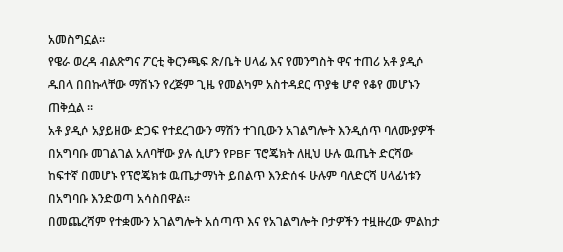አመስግኗል።
የዌራ ወረዳ ብልጽግና ፖርቲ ቅርንጫፍ ጽ/ቤት ሀላፊ እና የመንግስት ዋና ተጠሪ አቶ ያዲሶ ዱበላ በበኩላቸው ማሽኑን የረጅም ጊዜ የመልካም አስተዳደር ጥያቄ ሆኖ የቆየ መሆኑን ጠቅሷል ።
አቶ ያዲሶ አያይዘው ድጋፍ የተደረገውን ማሽን ተገቢውን አገልግሎት እንዲሰጥ ባለሙያዎች በአግባቡ መገልገል አለባቸው ያሉ ሲሆን የPBF ፕሮጄክት ለዚህ ሁሉ ዉጤት ድርሻው ከፍተኛ በመሆኑ የፕሮጄክቱ ዉጤታማነት ይበልጥ እንድሰፋ ሁሉም ባለድርሻ ሀላፊነቱን በአግባቡ እንድወጣ አሳስበዋል።
በመጨረሻም የተቋሙን አገልግሎት አሰጣጥ እና የአገልግሎት ቦታዎችን ተዟዙረው ምልከታ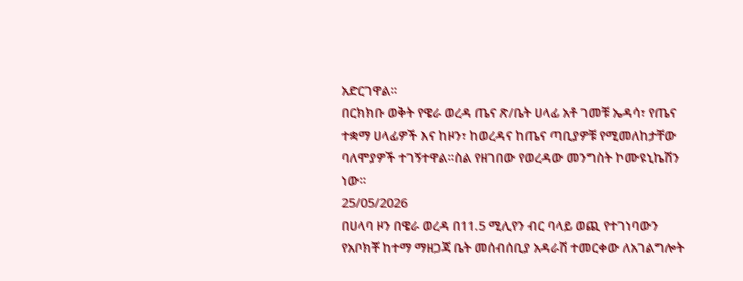አድርገዋል።
በርክክቡ ወቅት የዌራ ወረዳ ጤና ጽ/ቤት ሀላፊ አቶ ገመቹ ኤዳሳ፣ የጤና ተቋማ ሀላፊዎች እና ከዞን፣ ከወረዳና ከጤና ጣቢያዎቹ የሚመለከታቸው ባለሞያዎች ተገኝተዋል።ስል የዘገበው የወረዳው መንግስት ኮሙዩኒኬሽን ነው።
25/05/2026
በሀላባ ዞን በዌራ ወረዳ በ11.5 ሚሊየን ብር ባላይ ወጪ የተገነባውን የአቦክቾ ከተማ ማዘጋጃ ቤት መሰብሰቢያ አዳራሽ ተመርቀው ለአገልግሎት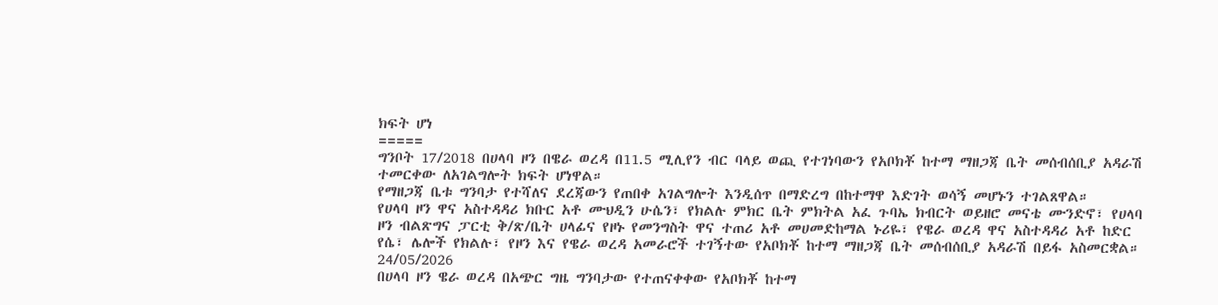ክፍት ሆነ
=====
ግንቦት 17/2018 በሀላባ ዞን በዌራ ወረዳ በ11.5 ሚሊየን ብር ባላይ ወጪ የተገነባውን የአቦክቾ ከተማ ማዘጋጃ ቤት መሰብሰቢያ አዳራሽ ተመርቀው ለአገልግሎት ክፍት ሆነዋል።
የማዘጋጃ ቤቱ ግንባታ የተሻለና ደረጃውን የጠበቀ አገልግሎት እንዲሰጥ በማድረግ በከተማዋ እድገት ወሳኝ መሆኑን ተገልጸዋል።
የሀላባ ዞን ዋና አስተዳዳሪ ክቡር አቶ ሙህዲን ሁሴን፣ የክልሉ ምክር ቤት ምክትል አፈ ጉባኤ ክብርት ወይዘሮ መናቴ ሙንድኖ፣ የሀላባ ዞን ብልጽግና ፓርቲ ቅ/ጽ/ቤት ሀላፊና የዞኑ የመንግስት ዋና ተጠሪ አቶ መሀመድከማል ኑሪዬ፣ የዌራ ወረዳ ዋና አስተዳዳሪ አቶ ከድር የሴ፣ ሌሎች የክልሉ፣ የዞን እና የዌራ ወረዳ አመራሮች ተገኝተው የአቦክቾ ከተማ ማዘጋጃ ቤት መሰብሰቢያ አዳራሽ በይፋ አስመርቋል።
24/05/2026
በሀላባ ዞን ዌራ ወረዳ በአጭር ግዜ ግንባታው የተጠናቀቀው የአቦክቾ ከተማ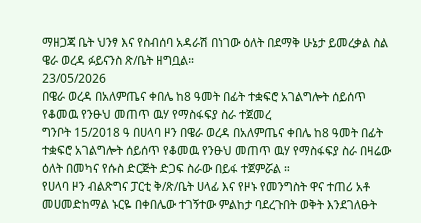ማዘጋጃ ቤት ህንፃ እና የስብሰባ አዳራሽ በነገው ዕለት በደማቅ ሁኔታ ይመረቃል ስል ዌራ ወረዳ ፉይናንስ ጽ/ቤት ዘግቧል።
23/05/2026
በዌራ ወረዳ በአለምጤና ቀበሌ ከ8 ዓመት በፊት ተቋፍሮ አገልግሎት ሰይሰጥ የቆመዉ የንፁህ መጠጥ ዉሃ የማስፋፍያ ስራ ተጀመረ
ግንቦት 15/2018 ዓ በሀላባ ዞን በዌራ ወረዳ በአለምጤና ቀበሌ ከ8 ዓመት በፊት ተቋፍሮ አገልግሎት ሰይሰጥ የቆመዉ የንፁህ መጠጥ ዉሃ የማስፋፍያ ስራ በዛሬው ዕለት በመካና የሱስ ድርጅት ድጋፍ ስራው በይፋ ተጀምሯል ።
የሀላባ ዞን ብልጽግና ፓርቲ ቅ/ጽ/ቤት ሀላፊ እና የዞኑ የመንግስት ዋና ተጠሪ አቶ መሀመድከማል ኑርዬ በቀበሌው ተገኝተው ምልከታ ባደረጉበት ወቅት እንደገለፁት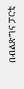በብልጽግና ፓርቲ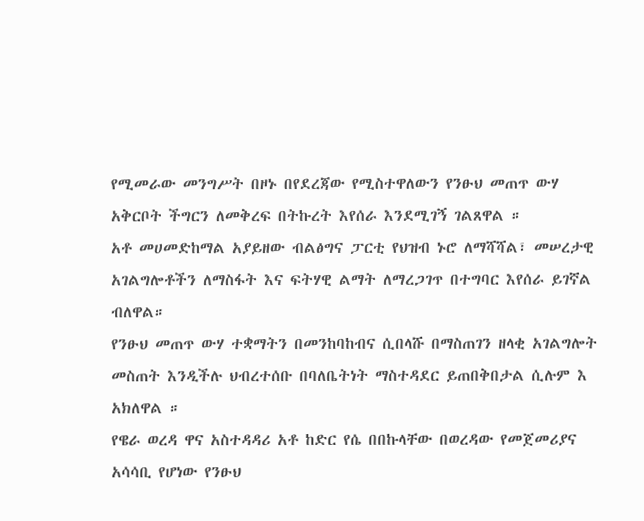የሚመራው መንግሥት በዞኑ በየደረጃው የሚስተዋለውን የንፁህ መጠጥ ውሃ አቅርቦት ችግርን ለመቅረፍ በትኩረት እየሰራ እንደሚገኝ ገልጸዋል ።
አቶ መሀመድከማል አያይዘው ብልፅግና ፓርቲ የህዝብ ኑሮ ለማሻሻል፣ መሠረታዊ አገልግሎቶችን ለማስፋት እና ፍትሃዊ ልማት ለማረጋገጥ በተግባር እየሰራ ይገኛል ብለዋል።
የንፁህ መጠጥ ውሃ ተቋማትን በመንከባከብና ሲበላሹ በማስጠገን ዘላቂ አገልግሎት መስጠት እንዲችሉ ህብረተሰቡ በባለቤትነት ማስተዳደር ይጠበቅበታል ሲሉም እ አክለዋል ።
የዌራ ወረዳ ዋና አስተዳዳሪ አቶ ከድር የሴ በበኩላቸው በወረዳው የመጀመሪያና አሳሳቢ የሆነው የንፁህ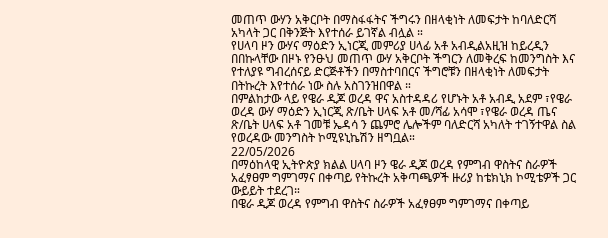መጠጥ ውሃን አቅርቦት በማስፋፋትና ችግሩን በዘላቂነት ለመፍታት ከባለድርሻ አካላት ጋር በቅንጅት እየተሰራ ይገኛል ብሏል ።
የሀላባ ዞን ውሃና ማዕድን ኢነርጂ መምሪያ ሀላፊ አቶ አብዲልአዚዝ ከይረዲን በበኩላቸው በዞኑ የንፁህ መጠጥ ውሃ አቅርቦት ችግርን ለመቅረፍ ከመንግስት እና የተለያዩ ግብረሰናይ ድርጅቶችን በማስተባበርና ችግሮቹን በዘላቂነት ለመፍታት በትኩረት እየተሰራ ነው ስሉ አስገንዝበዋል ።
በምልከታው ላይ የዌራ ዲጆ ወረዳ ዋና አስተዳዳሪ የሆኑት አቶ አብዲ አደም ፣የዌራ ወረዳ ውሃ ማዕድን ኢነርጂ ጽ/ቤት ሀላፍ አቶ መ/ሻፊ አሳሞ ፣የዌራ ወረዳ ጤና ጽ/ቤት ሀላፍ አቶ ገመቹ ኤዳሳ ን ጨምሮ ሌሎችም ባለድርሻ አካለት ተገኝተዋል ስል የወረዳው መንግስት ኮሚዩኒኬሽን ዘግቧል።
22/05/2026
በማዕከላዊ ኢትዮጵያ ክልል ሀላባ ዞን ዌራ ዲጆ ወረዳ የምግብ ዋስትና ስራዎች አፈፃፀም ግምገማና በቀጣይ የትኩረት አቅጣጫዎች ዙሪያ ከቴክኒክ ኮሚቴዎች ጋር ውይይት ተደረገ።
በዌራ ዲጆ ወረዳ የምግብ ዋስትና ስራዎች አፈፃፀም ግምገማና በቀጣይ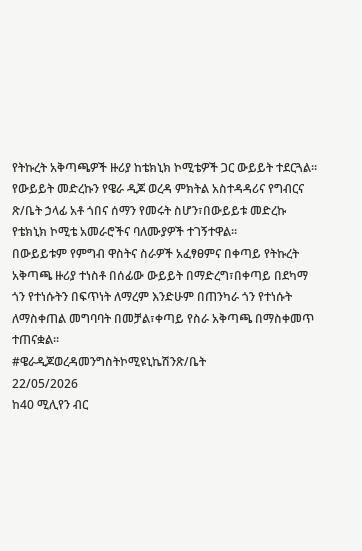የትኩረት አቅጣጫዎች ዙሪያ ከቴክኒክ ኮሚቴዎች ጋር ውይይት ተደርጓል።
የውይይት መድረኩን የዌራ ዲጆ ወረዳ ምክትል አስተዳዳሪና የግብርና ጽ/ቤት ኃላፊ አቶ ጎበና ሰማን የመሩት ስሆን፣በውይይቱ መድረኩ የቴክኒክ ኮሚቴ አመራሮችና ባለሙያዎች ተገኝተዋል።
በውይይቱም የምግብ ዋስትና ስራዎች አፈፃፀምና በቀጣይ የትኩረት አቅጣጫ ዙሪያ ተነስቶ በሰፊው ውይይት በማድረግ፣በቀጣይ በደካማ ጎን የተነሱትን በፍጥነት ለማረም እንድሁም በጠንካራ ጎን የተነሱት ለማስቀጠል መግባባት በመቻል፣ቀጣይ የስራ አቅጣጫ በማስቀመጥ ተጠናቋል።
#ዌራዲጆወረዳመንግስትኮሚዩኒኬሽንጽ/ቤት
22/05/2026
ከ40 ሚሊየን ብር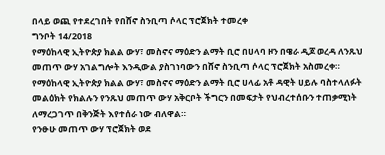በላይ ወጪ የተደረገበት የበሸኖ ስንቢጣ ሶላር ፕሮጀክት ተመረቀ
ግንቦት 14/2018
የማዕከላዊ ኢትዮጵያ ክልል ውሃ፣ መስኖና ማዕድን ልማት ቢሮ በሀላባ ዞን በዌራ ዲጆ ወረዳ ለንጹህ መጠጥ ውሃ አገልግሎት እንዲውል ያስገነባውን በሸኖ ስንቢጣ ሶላር ፕሮጀክት አስመረቀ።
የማዕከላዊ ኢትዮጵያ ክልል ውሃ፣ መስኖና ማዕድን ልማት ቢሮ ሀላፊ አቶ ዳዊት ሀይሉ ባስተላለፉት መልዕክት የክልሉን የንጹህ መጠጥ ውሃ አቅርቦት ችግርን በመፍታት የህብረተሰቡን ተጠቃሚነት ለማረጋገጥ በቅንጅት እየተሰራ ነው ብለዋል።
የንፁሁ መጠጥ ውሃ ፕሮጀክት ወደ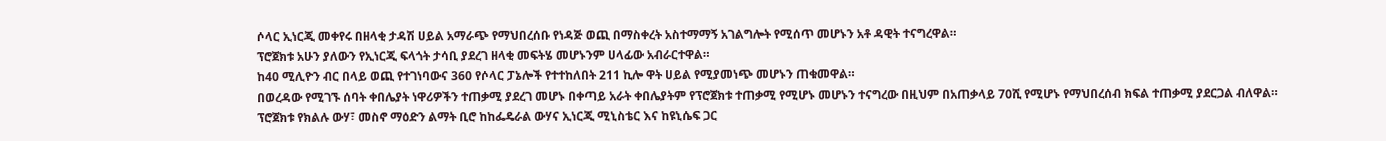ሶላር ኢነርጂ መቀየሩ በዘላቂ ታዳሽ ሀይል አማራጭ የማህበረሰቡ የነዳጅ ወጪ በማስቀረት አስተማማኝ አገልግሎት የሚሰጥ መሆኑን አቶ ዳዊት ተናግረዋል።
ፕሮጀክቱ አሁን ያለውን የኢነርጂ ፍላጎት ታሳቢ ያደረገ ዘላቂ መፍትሄ መሆኑንም ሀላፊው አብራርተዋል።
ከ40 ሚሊዮን ብር በላይ ወጪ የተገነባውና 360 የሶላር ፓኔሎች የተተከለበት 211 ኪሎ ዋት ሀይል የሚያመነጭ መሆኑን ጠቁመዋል።
በወረዳው የሚገኙ ሰባት ቀበሌያት ነዋሪዎችን ተጠቃሚ ያደረገ መሆኑ በቀጣይ አራት ቀበሌያትም የፕሮጀክቱ ተጠቃሚ የሚሆኑ መሆኑን ተናግረው በዚህም በአጠቃላይ 70ሺ የሚሆኑ የማህበረሰብ ክፍል ተጠቃሚ ያደርጋል ብለዋል።
ፕሮጀክቱ የክልሉ ውሃ፣ መስኖ ማዕድን ልማት ቢሮ ከከፌዴራል ውሃና ኢነርጂ ሚኒስቴር እና ከዩኒሴፍ ጋር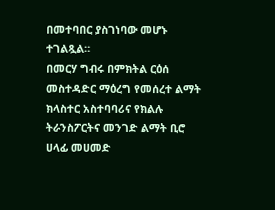በመተባበር ያስገነባው መሆኑ ተገልጿል።
በመርሃ ግብሩ በምክትል ርዕሰ መስተዳድር ማዕረግ የመሰረተ ልማት ክላስተር አስተባባሪና የክልሉ ትራንስፖርትና መንገድ ልማት ቢሮ ሀላፊ መሀመድ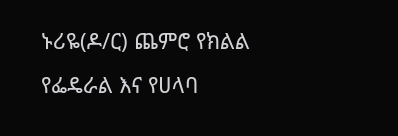ኑሪዬ(ዶ/ር) ጨምሮ የክልል የፌዴራል እና የሀላባ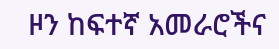ዞን ከፍተኛ አመራሮችና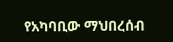የአካባቢው ማህበረሰብ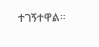ተገኝተዋል።